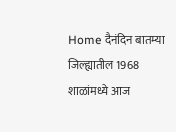Home दैनंदिन बातम्या जिल्ह्यातील 1968 शाळांमध्ये आज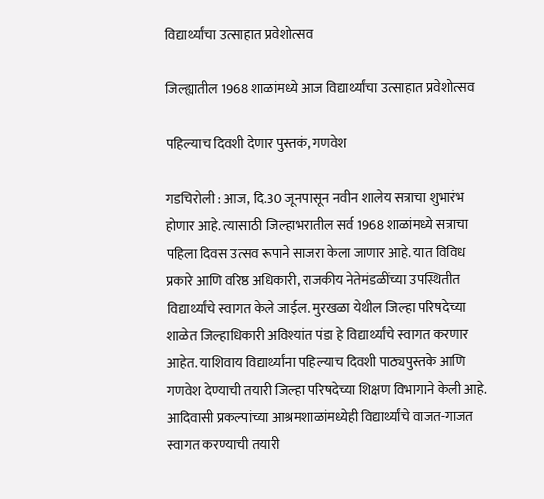विद्यार्थ्यांचा उत्साहात प्रवेशोत्सव

जिल्ह्यातील 1968 शाळांमध्ये आज विद्यार्थ्यांचा उत्साहात प्रवेशोत्सव

पहिल्याच दिवशी देणार पुस्तकं, गणवेश

गडचिरोली : आज, दि.30 जूनपासून नवीन शालेय सत्राचा शुभारंभ होणार आहे. त्यासाठी जिल्हाभरातील सर्व 1968 शाळांमध्ये सत्राचा पहिला दिवस उत्सव रूपाने साजरा केला जाणार आहे. यात विविध प्रकारे आणि वरिष्ठ अधिकारी, राजकीय नेतेमंडळींच्या उपस्थितीत विद्यार्थ्यांचे स्वागत केले जाईल. मुरखळा येथील जिल्हा परिषदेच्या शाळेत जिल्हाधिकारी अविश्यांत पंडा हे विद्यार्थ्यांचे स्वागत करणार आहेत. याशिवाय विद्यार्थ्यांना पहिल्याच दिवशी पाठ्यपुस्तके आणि गणवेश देण्याची तयारी जिल्हा परिषदेच्या शिक्षण विभागाने केली आहे. आदिवासी प्रकल्पांच्या आश्रमशाळांमध्येही विद्यार्थ्यांचे वाजत-गाजत स्वागत करण्याची तयारी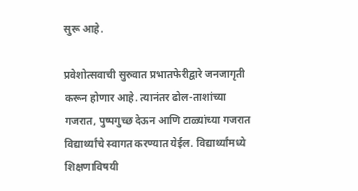सुरू आहे.

प्रवेशोत्सवाची सुरुवात प्रभातफेरीद्वारे जनजागृती करून होणार आहे. त्यानंतर ढोल-ताशांच्या गजरात, पुष्पगुच्छ देऊन आणि टाळ्यांच्या गजरात विद्यार्थ्यांचे स्वागत करण्यात येईल. विद्यार्थ्यांमध्ये शिक्षणाविषयी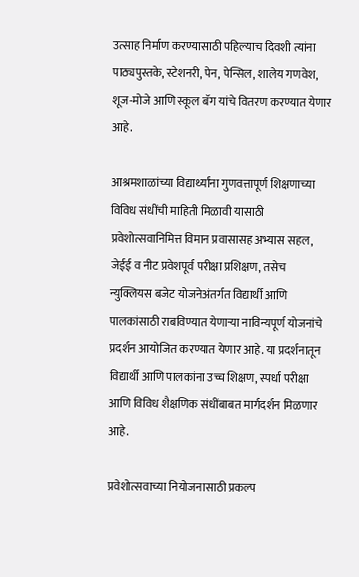उत्साह निर्माण करण्यासाठी पहिल्याच दिवशी त्यांना पाठ्यपुस्तके, स्टेशनरी, पेन, पेन्सिल, शालेय गणवेश, शूज-मोजे आणि स्कूल बॅग यांचे वितरण करण्यात येणार आहे.

आश्रमशाळांच्या विद्यार्थ्यांना गुणवत्तापूर्ण शिक्षणाच्या विविध संधींची माहिती मिळावी यासाठी प्रवेशोत्सवानिमित्त विमान प्रवासासह अभ्यास सहल, जेईई व नीट प्रवेशपूर्व परीक्षा प्रशिक्षण, तसेच न्युक्लियस बजेट योजनेअंतर्गत विद्यार्थी आणि पालकांसाठी राबविण्यात येणाऱ्या नाविन्यपूर्ण योजनांचे प्रदर्शन आयोजित करण्यात येणार आहे. या प्रदर्शनातून विद्यार्थी आणि पालकांना उच्च शिक्षण, स्पर्धा परीक्षा आणि विविध शैक्षणिक संधींबाबत मार्गदर्शन मिळणार आहे.

प्रवेशोत्सवाच्या नियोजनासाठी प्रकल्प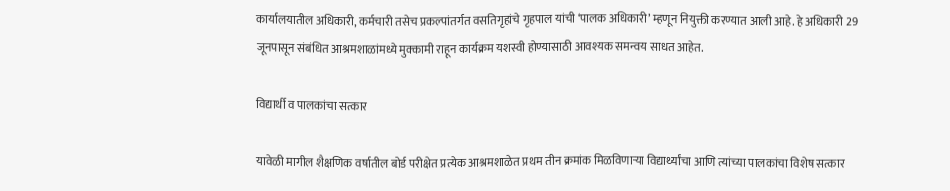कार्यालयातील अधिकारी, कर्मचारी तसेच प्रकल्पांतर्गत वसतिगृहांचे गृहपाल यांची ‘पालक अधिकारी’ म्हणून नियुक्ती करण्यात आली आहे. हे अधिकारी 29 जूनपासून संबंधित आश्रमशाळांमध्ये मुक्कामी राहून कार्यक्रम यशस्वी होण्यासाठी आवश्यक समन्वय साधत आहेत.

विद्यार्थी व पालकांचा सत्कार

यावेळी मागील शैक्षणिक वर्षातील बोर्ड परीक्षेत प्रत्येक आश्रमशाळेत प्रथम तीन क्रमांक मिळविणाऱ्या विद्यार्थ्यांचा आणि त्यांच्या पालकांचा विशेष सत्कार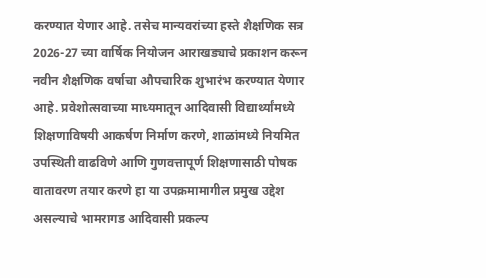करण्यात येणार आहे. तसेच मान्यवरांच्या हस्ते शैक्षणिक सत्र 2026-27 च्या वार्षिक नियोजन आराखड्याचे प्रकाशन करून नवीन शैक्षणिक वर्षाचा औपचारिक शुभारंभ करण्यात येणार आहे. प्रवेशोत्सवाच्या माध्यमातून आदिवासी विद्यार्थ्यांमध्ये शिक्षणाविषयी आकर्षण निर्माण करणे, शाळांमध्ये नियमित उपस्थिती वाढविणे आणि गुणवत्तापूर्ण शिक्षणासाठी पोषक वातावरण तयार करणे हा या उपक्रमामागील प्रमुख उद्देश असल्याचे भामरागड आदिवासी प्रकल्प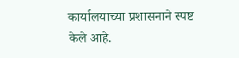कार्यालयाच्या प्रशासनाने स्पष्ट केले आहे.